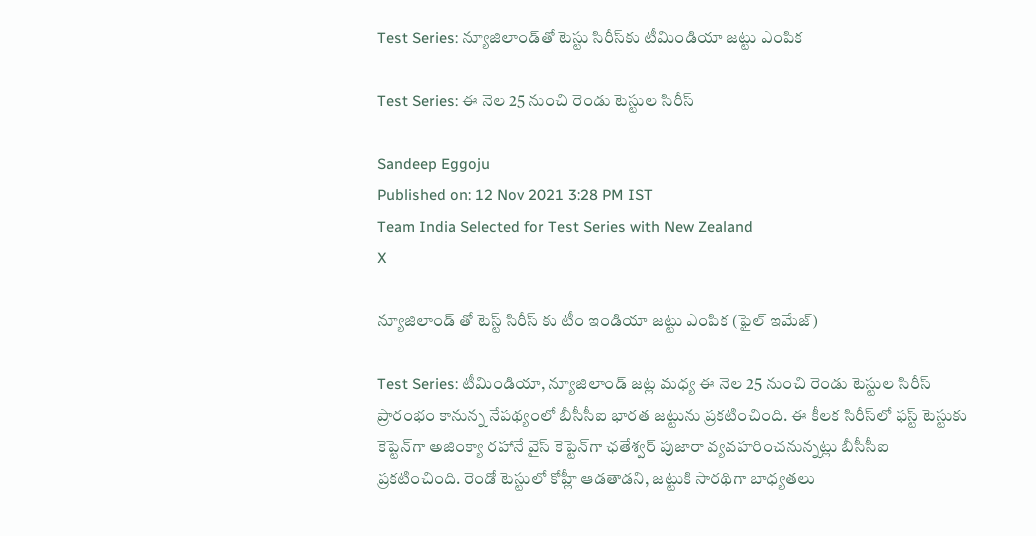Test Series: న్యూజిలాండ్‌తో టెస్టు సిరీస్‌కు టీమిండియా జట్టు ఎంపిక

Test Series: ఈ నెల 25 నుంచి రెండు టెస్టుల సిరీస్

Sandeep Eggoju
Published on: 12 Nov 2021 3:28 PM IST
Team India Selected for Test Series with New Zealand
X

న్యూజిలాండ్ తో టెస్ట్ సిరీస్ కు టీం ఇండియా జట్టు ఎంపిక (ఫైల్ ఇమేజ్)

Test Series: టీమిండియా, న్యూజిలాండ్ జట్ల మధ్య ఈ నెల 25 నుంచి రెండు టెస్టుల సిరీస్ ప్రారంభం కానున్న నేప‌థ్యంలో బీసీసీఐ భార‌త జ‌ట్టును ప్రక‌టించింది. ఈ కీలక సిరీస్‌లో ఫస్ట్ టెస్టుకు కెప్టెన్‌గా అజింక్యా ర‌హానే వైస్ కెప్టెన్‌గా ఛతేశ్వర్ పుజారా వ్యవహరించనున్నట్లు బీసీసీఐ ప్రకటించింది. రెండో టెస్టులో కోహ్లీ ఆడ‌తాడ‌ని, జ‌ట్టుకి సార‌థిగా బాధ్యత‌లు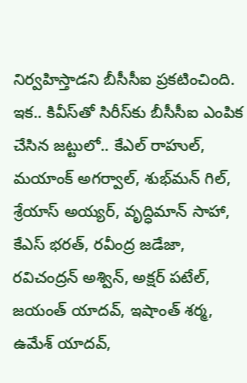నిర్వహిస్తాడ‌ని బీసీసీఐ ప్రక‌టించింది. ఇక.. కివీస్‌తో సిరీస్‌కు బీసీసీఐ ఎంపిక చేసిన జట్టులో.. కేఎల్ రాహుల్‌, మ‌యాంక్ అగ‌ర్వాల్, శుభ్‌మ‌న్ గిల్, శ్రేయాస్ అయ్యర్, వృద్ధిమాన్ సాహా, కేఎస్ భ‌ర‌త్, ర‌వీంద్ర జ‌డేజా, ర‌విచంద్రన్ అశ్విన్, అక్షర్ పటేల్, జ‌యంత్ యాద‌వ్, ఇషాంత్ శ‌ర్మ‌, ఉమేశ్ యాద‌వ్,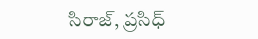సిరాజ్, ప్రసిధ్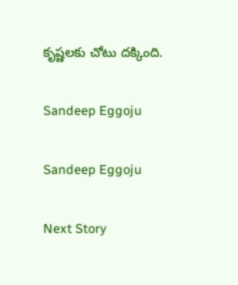కృష్ణలకు చోటు దక్కింది.

Sandeep Eggoju

Sandeep Eggoju

Next Story